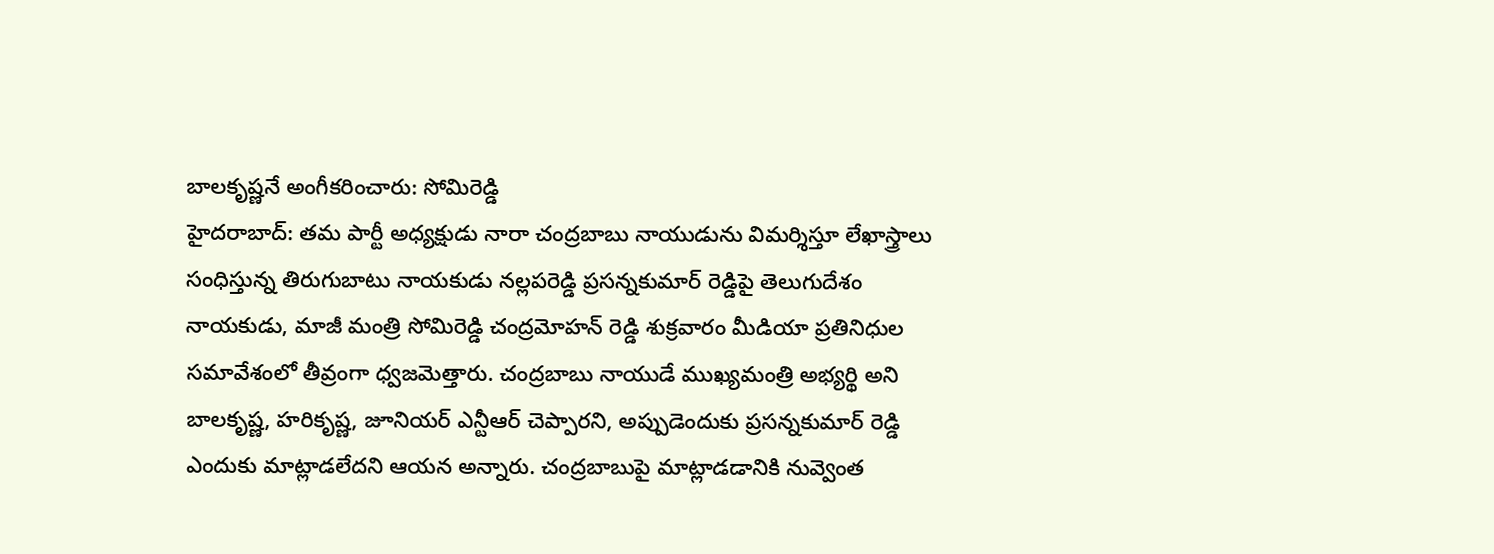బాలకృష్ణనే అంగీకరించారు: సోమిరెడ్డి
హైదరాబాద్: తమ పార్టీ అధ్యక్షుడు నారా చంద్రబాబు నాయుడును విమర్శిస్తూ లేఖాస్త్రాలు సంధిస్తున్న తిరుగుబాటు నాయకుడు నల్లపరెడ్డి ప్రసన్నకుమార్ రెడ్డిపై తెలుగుదేశం నాయకుడు, మాజీ మంత్రి సోమిరెడ్డి చంద్రమోహన్ రెడ్డి శుక్రవారం మీడియా ప్రతినిధుల సమావేశంలో తీవ్రంగా ధ్వజమెత్తారు. చంద్రబాబు నాయుడే ముఖ్యమంత్రి అభ్యర్థి అని బాలకృష్ణ, హరికృష్ణ, జూనియర్ ఎన్టీఆర్ చెప్పారని, అప్పుడెందుకు ప్రసన్నకుమార్ రెడ్డి ఎందుకు మాట్లాడలేదని ఆయన అన్నారు. చంద్రబాబుపై మాట్లాడడానికి నువ్వెంత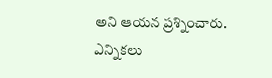అని ఆయన ప్రశ్నించారు. ఎన్నికలు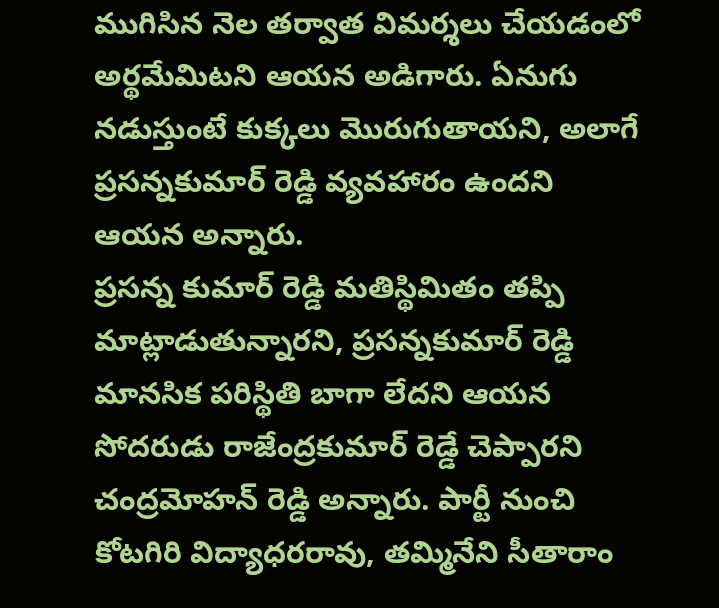ముగిసిన నెల తర్వాత విమర్శలు చేయడంలో అర్థమేమిటని ఆయన అడిగారు. ఏనుగు నడుస్తుంటే కుక్కలు మొరుగుతాయని, అలాగే ప్రసన్నకుమార్ రెడ్డి వ్యవహారం ఉందని ఆయన అన్నారు.
ప్రసన్న కుమార్ రెడ్డి మతిస్థిమితం తప్పి మాట్లాడుతున్నారని, ప్రసన్నకుమార్ రెడ్డి మానసిక పరిస్థితి బాగా లేదని ఆయన సోదరుడు రాజేంద్రకుమార్ రెడ్డే చెప్పారని చంద్రమోహన్ రెడ్డి అన్నారు. పార్టీ నుంచి కోటగిరి విద్యాధరరావు, తమ్మినేని సీతారాం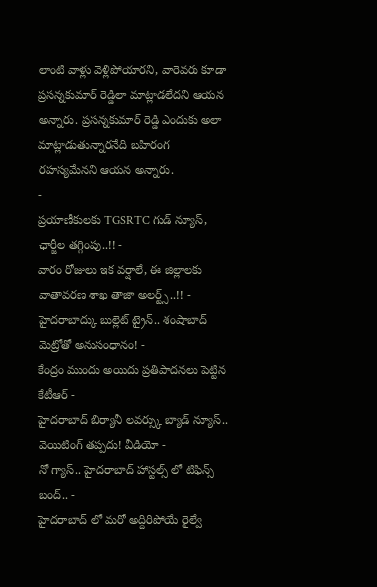లాంటి వాళ్లు వెళ్లిపోయారని, వారెవరు కూడా ప్రసన్నకుమార్ రెడ్డిలా మాట్లాడలేదని ఆయన అన్నారు. ప్రసన్నకుమార్ రెడ్డి ఎందుకు అలా మాట్లాడుతున్నారనేది బహిరంగ రహస్యమేనని ఆయన అన్నారు.
-
ప్రయాణీకులకు TGSRTC గుడ్ న్యూస్, ఛార్జీల తగ్గింపు..!! -
వారం రోజులు ఇక వర్షాలే, ఈ జిల్లాలకు వాతావరణ శాఖ తాజా అలర్ట్స్..!! -
హైదరాబాద్కు బుల్లెట్ ట్రైన్.. శంషాబాద్ మెట్రోతో అనుసంధానం! -
కేంద్రం ముందు అయిదు ప్రతిపాదనలు పెట్టిన కేటీఆర్ -
హైదరాబాద్ బిర్యానీ లవర్స్కు బ్యాడ్ న్యూస్.. వెయిటింగ్ తప్పదు! వీడియో -
నో గ్యాస్.. హైదరాబాద్ హాస్టల్స్ లో టిఫిన్స్ బంద్.. -
హైదరాబాద్ లో మరో అద్దిరిపోయే రైల్వే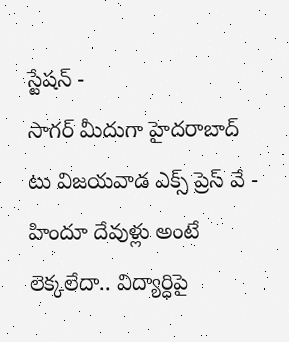స్టేషన్ -
సాగర్ మీదుగా హైదరాబాద్ టు విజయవాడ ఎక్స్ ప్రెస్ వే -
హిందూ దేవుళ్లు అంటే లెక్కలేదా.. విద్యార్ధిపై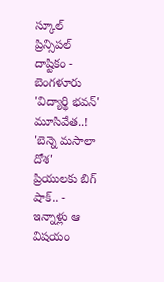స్కూల్ ప్రిన్సిపల్ దాష్టికం -
బెంగళూరు 'విద్యార్థి భవన్' మూసివేత..! 'బెన్నె మసాలా దోశ' ప్రియులకు బిగ్ షాక్.. -
ఇన్నాళ్లు ఆ విషయం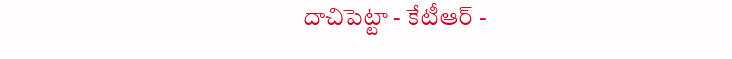దాచిపెట్టా - కేటీఆర్ -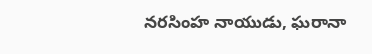నరసింహ నాయుడు, ఘరానా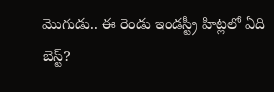మొగుడు.. ఈ రెండు ఇండస్ట్రీ హిట్లలో ఏది బెస్ట్?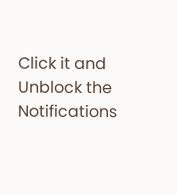Click it and Unblock the Notifications